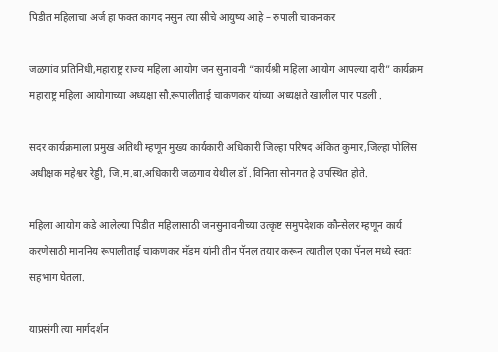पिडीत महिलाचा अर्ज हा फक्त कागद नसुन त्या स्रीचे आयुष्य आहे – रुपाली चाकनकर

जळगांव प्रतिनिधी,महाराष्ट्र राज्य महिला आयोग जन सुनावनी “कार्यश्री महिला आयोग आपल्या दारी” कार्यक्रम महाराष्ट्र महिला आयोगाच्या अध्यक्षा सौ.रूपालीताई चाकणकर यांच्या अध्यक्षते खालील पार पडली .

सदर कार्यक्रमाला प्रमुख अतिथी म्हणून मुख्य कार्यकारी अधिकारी जिल्हा परिषद अंकित कुमार,जिल्हा पोलिस अधीक्षक महेश्वर रेड्डी, जि.म.बा.अधिकारी जळगाव येथील डॉ .विनिता सोनगत हे उपस्थित होते.

महिला आयोग कडे आलेल्या पिडीत महिलासाठी जनसुनावनीच्या उत्कृष्ट समुपदेशक कौन्सेलर म्हणून कार्य करणेसाठी माननिय रूपालीताई चाकणकर मॅडम यांनी तीन पॅनल तयार करून त्यातील एका पॅनल मध्ये स्वतः सहभाग घेतला.

याप्रसंगी त्या मार्गदर्शन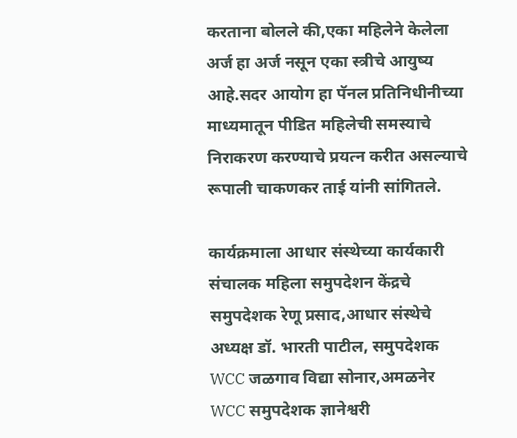करताना बोलले की,एका महिलेने केलेला अर्ज हा अर्ज नसून एका स्त्रीचे आयुष्य आहे.सदर आयोग हा पॅनल प्रतिनिधीनीच्या माध्यमातून पीडित महिलेची समस्याचे निराकरण करण्याचे प्रयत्न करीत असल्याचे रूपाली चाकणकर ताई यांनी सांगितले.

कार्यक्रमाला आधार संस्थेच्या कार्यकारी संचालक महिला समुपदेशन केंद्रचे समुपदेशक रेणू प्रसाद,आधार संस्थेचे अध्यक्ष डॉ. भारती पाटील, समुपदेशक WCC जळगाव विद्या सोनार,अमळनेर WCC समुपदेशक ज्ञानेश्वरी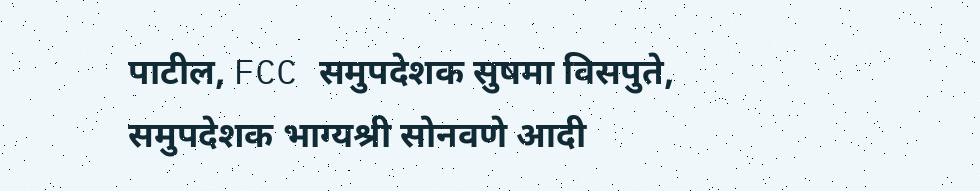पाटील, FCC समुपदेशक सुषमा विसपुते, समुपदेशक भाग्यश्री सोनवणे आदी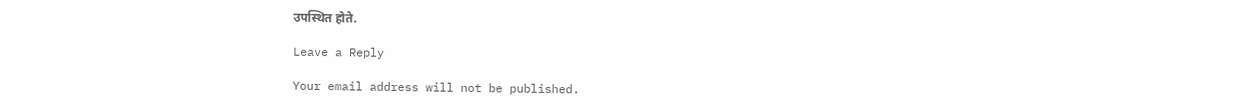उपस्थित होते.

Leave a Reply

Your email address will not be published.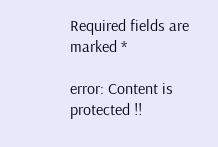Required fields are marked *

error: Content is protected !!